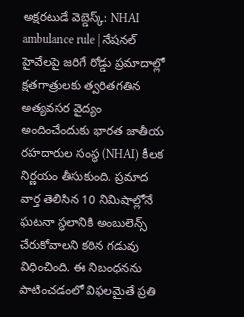అక్షరటుడే వెబ్డెస్క్: NHAI ambulance rule | నేషనల్ హైవేలపై జరిగే రోడ్డు ప్రమాదాల్లో క్షతగాత్రులకు త్వరితగతిన అత్యవసర వైద్యం అందించేందుకు భారత జాతీయ రహదారుల సంస్థ (NHAI) కీలక నిర్ణయం తీసుకుంది. ప్రమాద వార్త తెలిసిన 10 నిమిషాల్లోనే ఘటనా స్థలానికి అంబులెన్స్ చేరుకోవాలని కఠిన గడువు విధించింది. ఈ నిబంధనను పాటించడంలో విఫలమైతే ప్రతి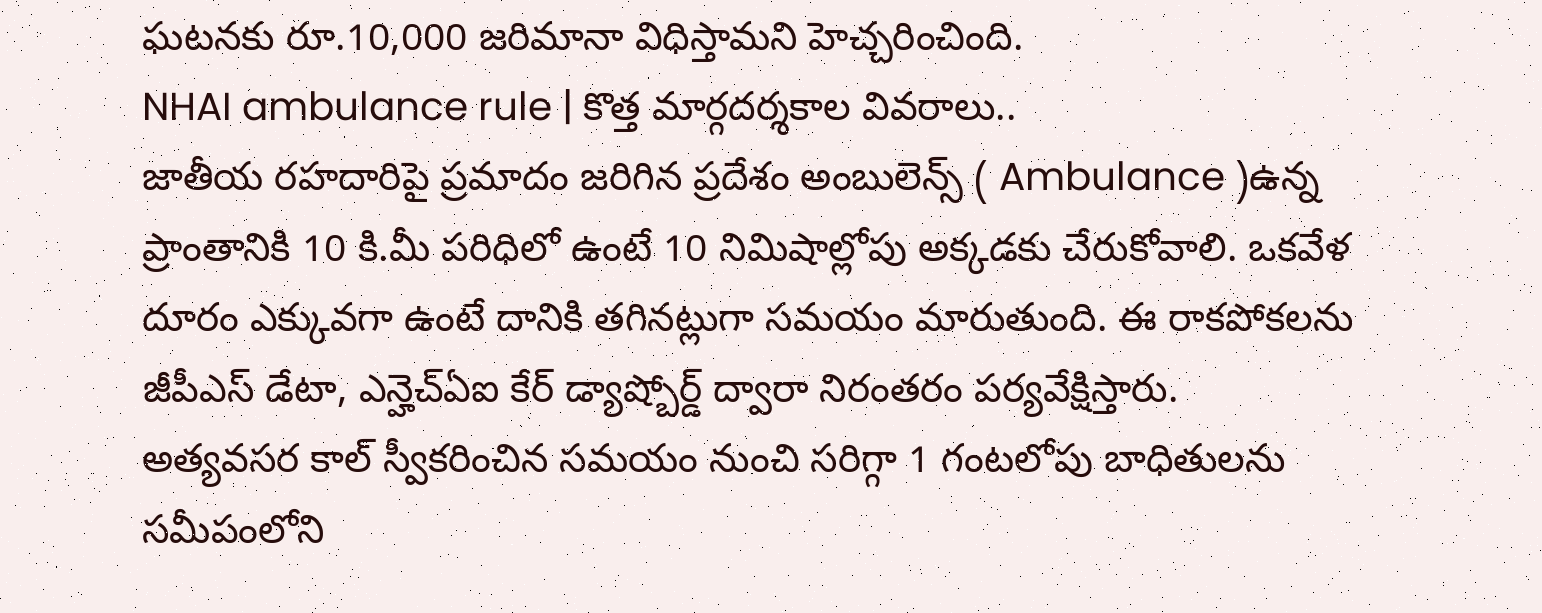ఘటనకు రూ.10,000 జరిమానా విధిస్తామని హెచ్చరించింది.
NHAI ambulance rule | కొత్త మార్గదర్శకాల వివరాలు..
జాతీయ రహదారిపై ప్రమాదం జరిగిన ప్రదేశం అంబులెన్స్ ( Ambulance )ఉన్న ప్రాంతానికి 10 కి.మీ పరిధిలో ఉంటే 10 నిమిషాల్లోపు అక్కడకు చేరుకోవాలి. ఒకవేళ దూరం ఎక్కువగా ఉంటే దానికి తగినట్లుగా సమయం మారుతుంది. ఈ రాకపోకలను జీపీఎస్ డేటా, ఎన్హెచ్ఏఐ కేర్ డ్యాష్బోర్డ్ ద్వారా నిరంతరం పర్యవేక్షిస్తారు.
అత్యవసర కాల్ స్వీకరించిన సమయం నుంచి సరిగ్గా 1 గంటలోపు బాధితులను సమీపంలోని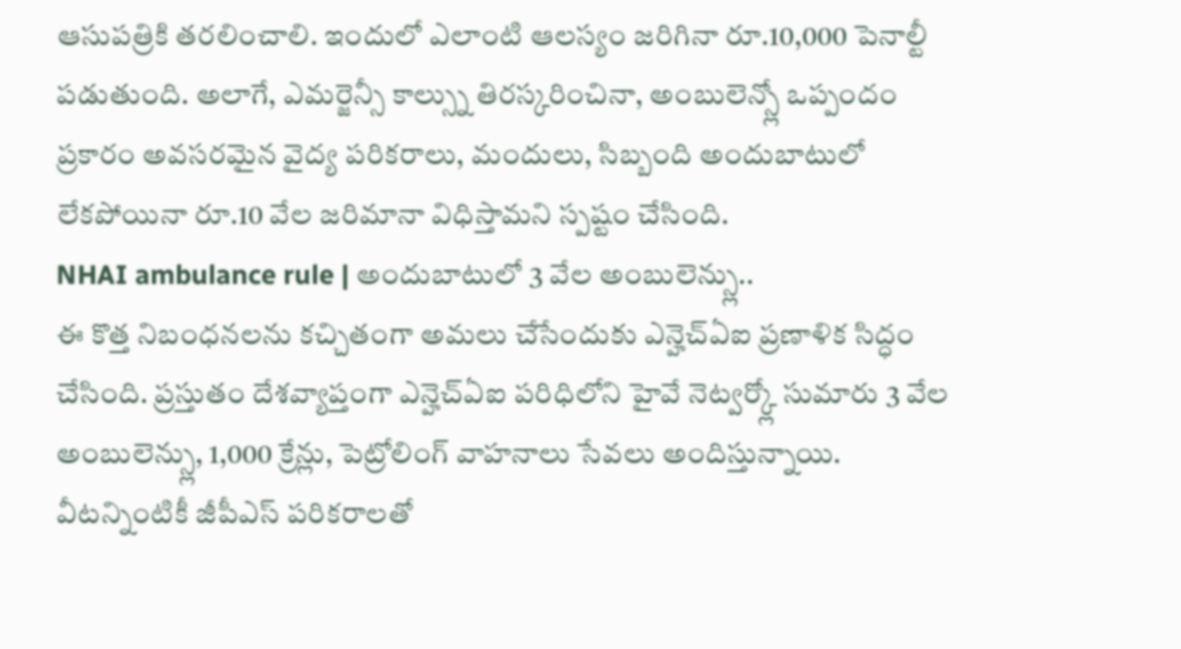ఆసుపత్రికి తరలించాలి. ఇందులో ఎలాంటి ఆలస్యం జరిగినా రూ.10,000 పెనాల్టీ పడుతుంది. అలాగే, ఎమర్జెన్సీ కాల్స్ను తిరస్కరించినా, అంబులెన్స్లో ఒప్పందం ప్రకారం అవసరమైన వైద్య పరికరాలు, మందులు, సిబ్బంది అందుబాటులో లేకపోయినా రూ.10 వేల జరిమానా విధిస్తామని స్పష్టం చేసింది.
NHAI ambulance rule | అందుబాటులో 3 వేల అంబులెన్స్లు..
ఈ కొత్త నిబంధనలను కచ్చితంగా అమలు చేసేందుకు ఎన్హెచ్ఏఐ ప్రణాళిక సిద్ధం చేసింది. ప్రస్తుతం దేశవ్యాప్తంగా ఎన్హెచ్ఏఐ పరిధిలోని హైవే నెట్వర్క్లో సుమారు 3 వేల అంబులెన్స్లు, 1,000 క్రేన్లు, పెట్రోలింగ్ వాహనాలు సేవలు అందిస్తున్నాయి. వీటన్నింటికీ జీపీఎస్ పరికరాలతో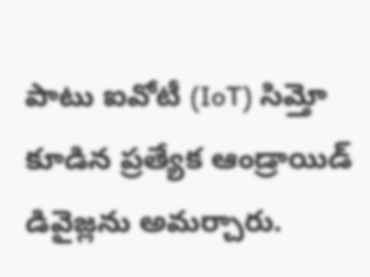పాటు ఐవోటీ (IoT) సిమ్తో కూడిన ప్రత్యేక ఆండ్రాయిడ్ డివైజ్లను అమర్చారు.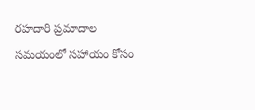రహదారి ప్రమాదాల సమయంలో సహాయం కోసం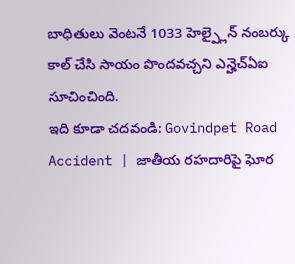బాధితులు వెంటనే 1033 హెల్ప్లైన్ నంబర్కు కాల్ చేసి సాయం పొందవచ్చని ఎన్హెచ్ఏఐ సూచించింది.
ఇది కూడా చదవండి: Govindpet Road Accident | జాతీయ రహదారిపై ఘోర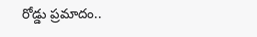రోడ్డు ప్రమాదం..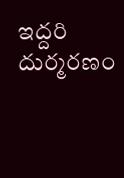ఇద్దరి దుర్మరణం